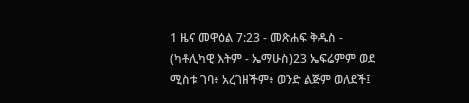1 ዜና መዋዕል 7:23 - መጽሐፍ ቅዱስ - (ካቶሊካዊ እትም - ኤማሁስ)23 ኤፍሬምም ወደ ሚስቱ ገባ፥ አረገዘችም፥ ወንድ ልጅም ወለደች፤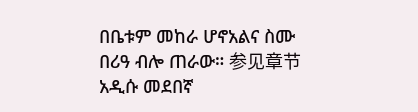በቤቱም መከራ ሆኖአልና ስሙ በሪዓ ብሎ ጠራው። 参见章节አዲሱ መደበኛ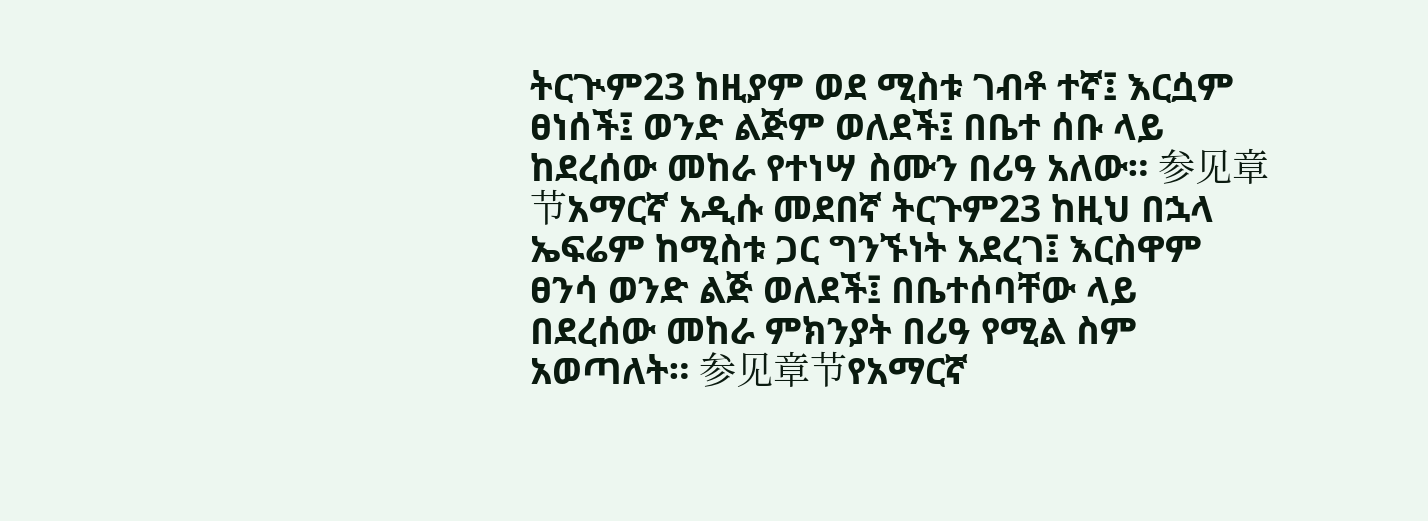ትርጒም23 ከዚያም ወደ ሚስቱ ገብቶ ተኛ፤ እርሷም ፀነሰች፤ ወንድ ልጅም ወለደች፤ በቤተ ሰቡ ላይ ከደረሰው መከራ የተነሣ ስሙን በሪዓ አለው። 参见章节አማርኛ አዲሱ መደበኛ ትርጉም23 ከዚህ በኋላ ኤፍሬም ከሚስቱ ጋር ግንኙነት አደረገ፤ እርስዋም ፀንሳ ወንድ ልጅ ወለደች፤ በቤተሰባቸው ላይ በደረሰው መከራ ምክንያት በሪዓ የሚል ስም አወጣለት። 参见章节የአማርኛ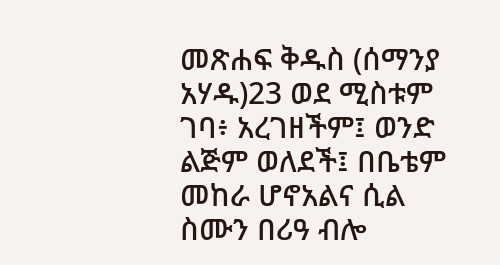መጽሐፍ ቅዱስ (ሰማንያ አሃዱ)23 ወደ ሚስቱም ገባ፥ አረገዘችም፤ ወንድ ልጅም ወለደች፤ በቤቴም መከራ ሆኖአልና ሲል ስሙን በሪዓ ብሎ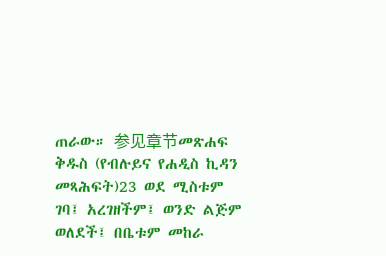ጠራው። 参见章节መጽሐፍ ቅዱስ (የብሉይና የሐዲስ ኪዳን መጻሕፍት)23 ወደ ሚስቱም ገባ፤ አረገዘችም፤ ወንድ ልጅም ወለደች፤ በቤቱም መከራ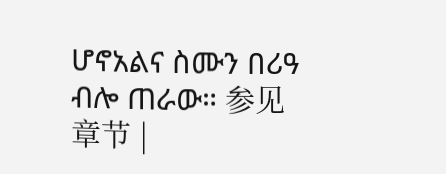ሆኖአልና ስሙን በሪዓ ብሎ ጠራው። 参见章节 |